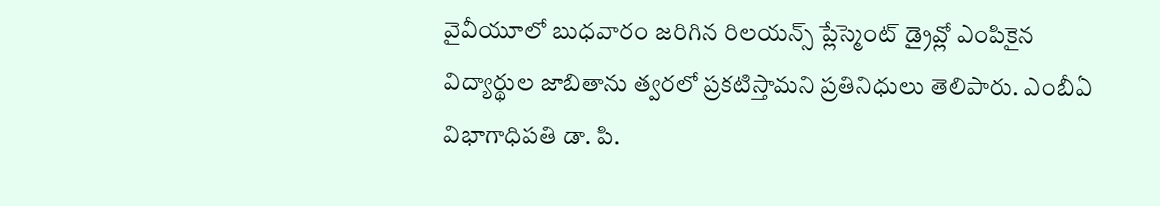వైవీయూలో బుధవారం జరిగిన రిలయన్స్ ప్లేస్మెంట్ డ్రైవ్లో ఎంపికైన విద్యార్థుల జాబితాను త్వరలో ప్రకటిస్తామని ప్రతినిధులు తెలిపారు. ఎంబీఏ విభాగాధిపతి డా. పి.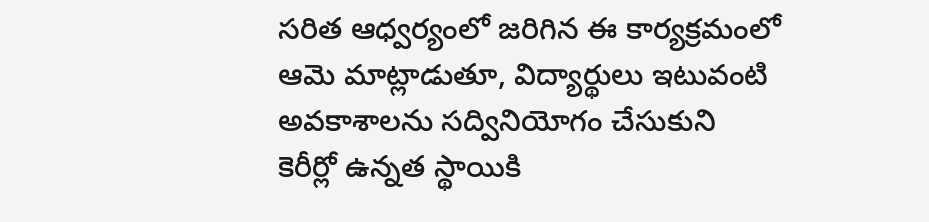సరిత ఆధ్వర్యంలో జరిగిన ఈ కార్యక్రమంలో ఆమె మాట్లాడుతూ, విద్యార్థులు ఇటువంటి అవకాశాలను సద్వినియోగం చేసుకుని కెరీర్లో ఉన్నత స్థాయికి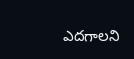ఎదగాలని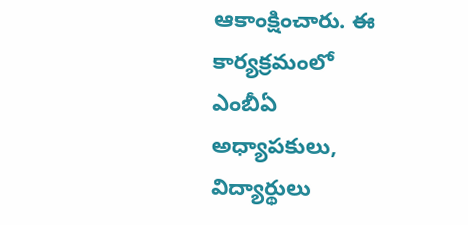ఆకాంక్షించారు. ఈ కార్యక్రమంలో ఎంబీఏ అధ్యాపకులు, విద్యార్థులు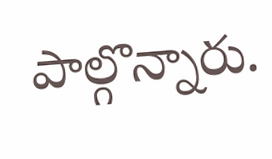పాల్గొన్నారు.